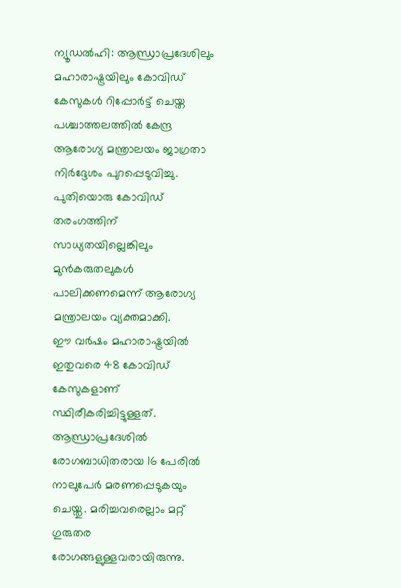ന്യൂഡൽഹി: ആന്ധ്രാപ്രദേശിലും മഹാരാഷ്ട്രയിലും കോവിഡ് കേസുകൾ റിപ്പോർട്ട് ചെയ്ത പശ്ചാത്തലത്തിൽ കേന്ദ്ര ആരോഗ്യ മന്ത്രാലയം ജാഗ്രതാ നിർദ്ദേശം പുറപ്പെടുവിച്ചു. പുതിയൊരു കോവിഡ് തരംഗത്തിന് സാധ്യതയില്ലെങ്കിലും മുൻകരുതലുകൾ പാലിക്കണമെന്ന് ആരോഗ്യ മന്ത്രാലയം വ്യക്തമാക്കി.
ഈ വർഷം മഹാരാഷ്ട്രയിൽ ഇതുവരെ 48 കോവിഡ് കേസുകളാണ് സ്ഥിരീകരിച്ചിട്ടുള്ളത്. ആന്ധ്രാപ്രദേശിൽ രോഗബാധിതരായ 16 പേരിൽ നാലുപേർ മരണപ്പെടുകയും ചെയ്തു. മരിച്ചവരെല്ലാം മറ്റ് ഗുരുതര രോഗങ്ങളുള്ളവരായിരുന്നു.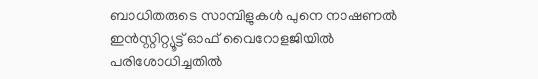ബാധിതരുടെ സാമ്പിളുകൾ പുനെ നാഷണൽ ഇൻസ്റ്റിറ്റ്യൂട്ട് ഓഫ് വൈറോളജിയിൽ പരിശോധിച്ചതിൽ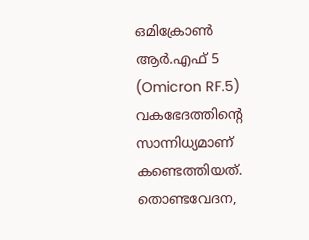ഒമിക്രോൺ ആർ.എഫ് 5 (Omicron RF.5) വകഭേദത്തിന്റെ സാന്നിധ്യമാണ് കണ്ടെത്തിയത്.
തൊണ്ടവേദന,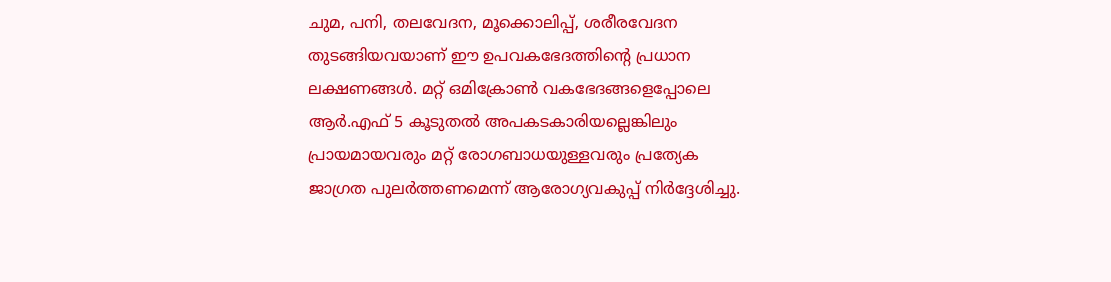ചുമ, പനി, തലവേദന, മൂക്കൊലിപ്പ്, ശരീരവേദന തുടങ്ങിയവയാണ് ഈ ഉപവകഭേദത്തിന്റെ പ്രധാന ലക്ഷണങ്ങൾ. മറ്റ് ഒമിക്രോൺ വകഭേദങ്ങളെപ്പോലെ ആർ.എഫ് 5 കൂടുതൽ അപകടകാരിയല്ലെങ്കിലും പ്രായമായവരും മറ്റ് രോഗബാധയുള്ളവരും പ്രത്യേക ജാഗ്രത പുലർത്തണമെന്ന് ആരോഗ്യവകുപ്പ് നിർദ്ദേശിച്ചു.